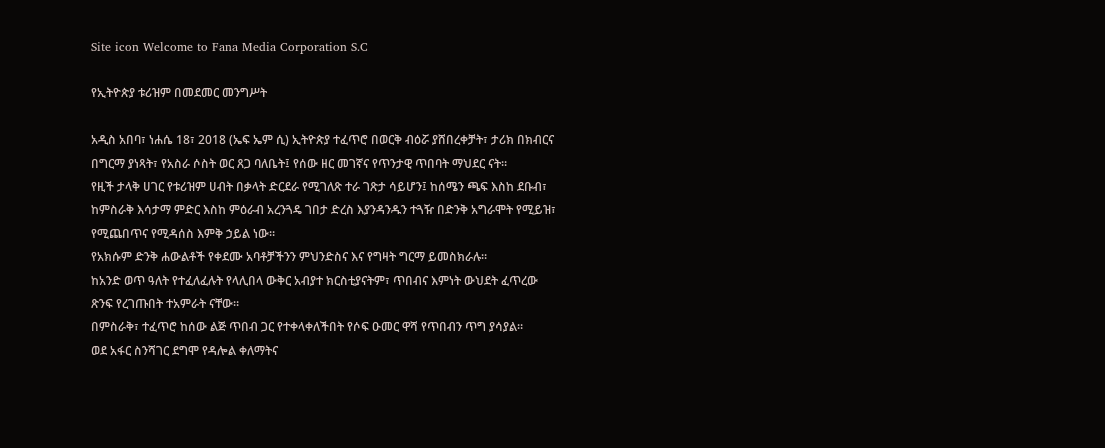Site icon Welcome to Fana Media Corporation S.C

የኢትዮጵያ ቱሪዝም በመደመር መንግሥት

አዲስ አበባ፣ ነሐሴ 18፣ 2018 (ኤፍ ኤም ሲ) ኢትዮጵያ ተፈጥሮ በወርቅ ብዕሯ ያሸበረቀቻት፣ ታሪክ በክብርና በግርማ ያነጻት፣ የአስራ ሶስት ወር ጸጋ ባለቤት፤ የሰው ዘር መገኛና የጥንታዊ ጥበባት ማህደር ናት።
የዚች ታላቅ ሀገር የቱሪዝም ሀብት በቃላት ድርደራ የሚገለጽ ተራ ገጽታ ሳይሆን፤ ከሰሜን ጫፍ እስከ ደቡብ፣ ከምስራቅ እሳታማ ምድር እስከ ምዕራብ አረንጓዴ ገበታ ድረስ እያንዳንዱን ተጓዥ በድንቅ አግራሞት የሚይዝ፣ የሚጨበጥና የሚዳሰስ እምቅ ኃይል ነው።
የአክሱም ድንቅ ሐውልቶች የቀደሙ አባቶቻችንን ምህንድስና እና የግዛት ግርማ ይመስክራሉ።
ከአንድ ወጥ ዓለት የተፈለፈሉት የላሊበላ ውቅር አብያተ ክርስቲያናትም፣ ጥበብና እምነት ውህደት ፈጥረው ጽንፍ የረገጡበት ተአምራት ናቸው።
በምስራቅ፣ ተፈጥሮ ከሰው ልጅ ጥበብ ጋር የተቀላቀለችበት የሶፍ ዑመር ዋሻ የጥበብን ጥግ ያሳያል።
ወደ አፋር ስንሻገር ደግሞ የዳሎል ቀለማትና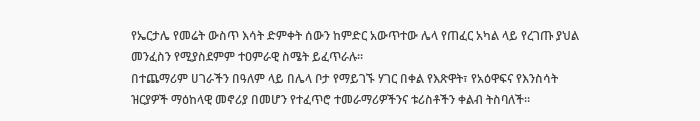የኤርታሌ የመሬት ውስጥ እሳት ድምቀት ሰውን ከምድር አውጥተው ሌላ የጠፈር አካል ላይ የረገጡ ያህል መንፈስን የሚያስደምም ተዐምራዊ ስሜት ይፈጥራሉ።
በተጨማሪም ሀገራችን በዓለም ላይ በሌላ ቦታ የማይገኙ ሃገር በቀል የእጽዋት፣ የአዕዋፍና የእንስሳት ዝርያዎች ማዕከላዊ መኖሪያ በመሆን የተፈጥሮ ተመራማሪዎችንና ቱሪስቶችን ቀልብ ትስባለች።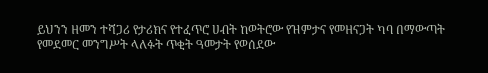ይህንን ዘመን ተሻጋሪ የታሪክና የተፈጥሮ ሀብት ከወትሮው የዝምታና የመዘናጋት ካባ በማውጣት የመደመር መንግሥት ላለፉት ጥቂት ዓመታት የወሰደው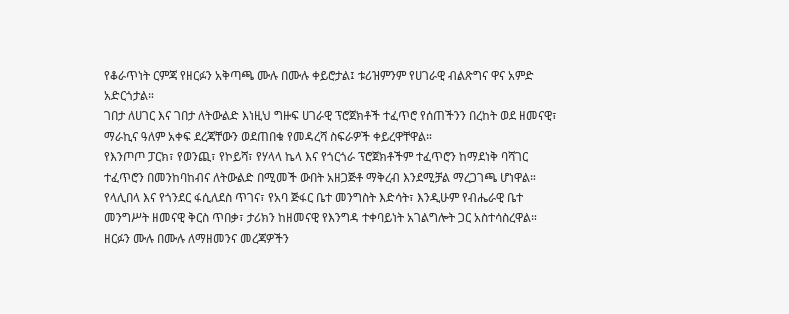የቆራጥነት ርምጃ የዘርፉን አቅጣጫ ሙሉ በሙሉ ቀይሮታል፤ ቱሪዝምንም የሀገራዊ ብልጽግና ዋና አምድ አድርጎታል።
ገበታ ለሀገር እና ገበታ ለትውልድ እነዚህ ግዙፍ ሀገራዊ ፕሮጀክቶች ተፈጥሮ የሰጠችንን በረከት ወደ ዘመናዊ፣ ማራኪና ዓለም አቀፍ ደረጃቸውን ወደጠበቁ የመዳረሻ ስፍራዎች ቀይረዋቸዋል።
የእንጦጦ ፓርክ፣ የወንጪ፣ የኮይሻ፣ የሃላላ ኬላ እና የጎርጎራ ፕሮጀክቶችም ተፈጥሮን ከማደነቅ ባሻገር ተፈጥሮን በመንከባከብና ለትውልድ በሚመች ውበት አዘጋጅቶ ማቅረብ እንደሚቻል ማረጋገጫ ሆነዋል።
የላሊበላ እና የጎንደር ፋሲለደስ ጥገና፣ የአባ ጅፋር ቤተ መንግስት እድሳት፣ እንዲሁም የብሔራዊ ቤተ መንግሥት ዘመናዊ ቅርስ ጥበቃ፣ ታሪክን ከዘመናዊ የእንግዳ ተቀባይነት አገልግሎት ጋር አስተሳስረዋል።
ዘርፉን ሙሉ በሙሉ ለማዘመንና መረጃዎችን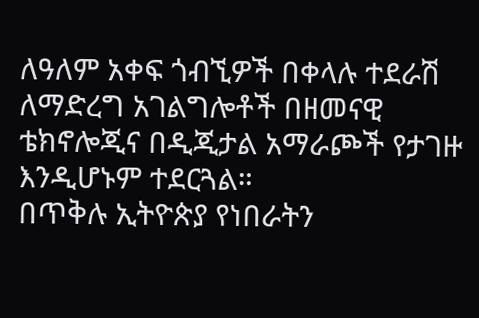ለዓለም አቀፍ ጎብኚዎች በቀላሉ ተደራሽ ለማድረግ አገልግሎቶች በዘመናዊ ቴክኖሎጂና በዲጂታል አማራጮች የታገዙ እንዲሆኑም ተደርጓል።
በጥቅሉ ኢትዮጵያ የነበራትን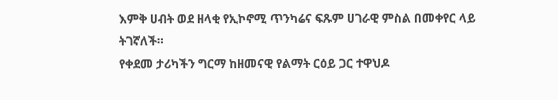እምቅ ሀብት ወደ ዘላቂ የኢኮኖሚ ጥንካሬና ፍጹም ሀገራዊ ምስል በመቀየር ላይ ትገኛለች።
የቀደመ ታሪካችን ግርማ ከዘመናዊ የልማት ርዕይ ጋር ተዋህዶ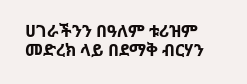ሀገራችንን በዓለም ቱሪዝም መድረክ ላይ በደማቅ ብርሃን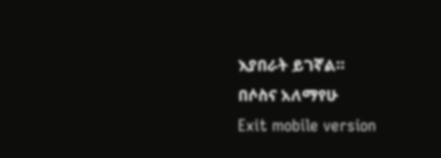እያበራት ይገኛል።
በሶስና አለማየሁ
Exit mobile version